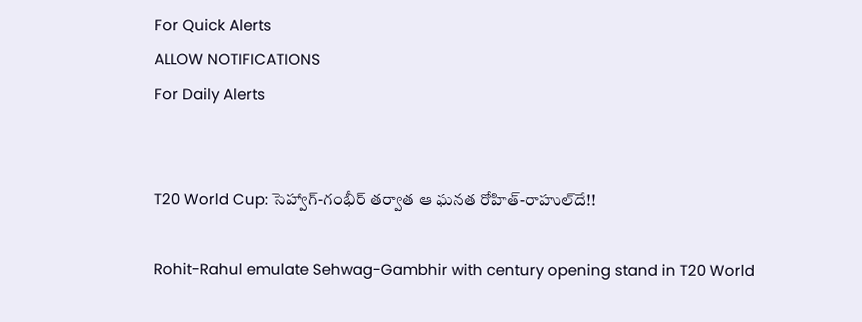For Quick Alerts
ALLOW NOTIFICATIONS
For Daily Alerts


T20 World Cup: సెహ్వాగ్‌-గంభీర్‌ తర్వాత ఆ ఘనత రోహిత్‌-రాహుల్‌దే!!

Rohit-Rahul emulate Sehwag-Gambhir with century opening stand in T20 World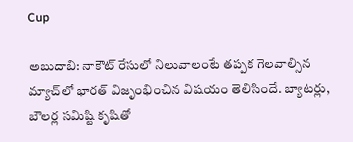Cup

అబుదాబి: నాకౌట్‌ రేసులో నిలువాలంటే తప్పక గెలవాల్సిన మ్యాచ్‌లో భారత్ విజృంభించిన విషయం తెలిసిందే. బ్యాటర్లు, బౌలర్ల సమిష్టి కృషితో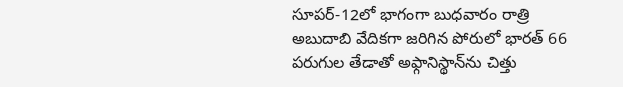సూపర్‌-12లో భాగంగా బుధవారం రాత్రి అబుదాబి వేదికగా జరిగిన పోరులో భారత్‌ 66 పరుగుల తేడాతో అఫ్గానిస్థాన్‌ను చిత్తు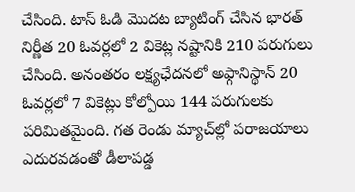చేసింది. టాస్‌ ఓడి మొదట బ్యాటింగ్‌ చేసిన భారత్ నిర్ణీత 20 ఓవర్లలో 2 వికెట్ల నష్టానికి 210 పరుగులు చేసింది. అనంతరం లక్ష్యఛేదనలో అఫ్గానిస్థాన్‌ 20 ఓవర్లలో 7 వికెట్లు కోల్పోయి 144 పరుగులకు పరిమితమైంది. గత రెండు మ్యాచ్‌ల్లో పరాజయాలు ఎదురవడంతో డీలాపడ్డ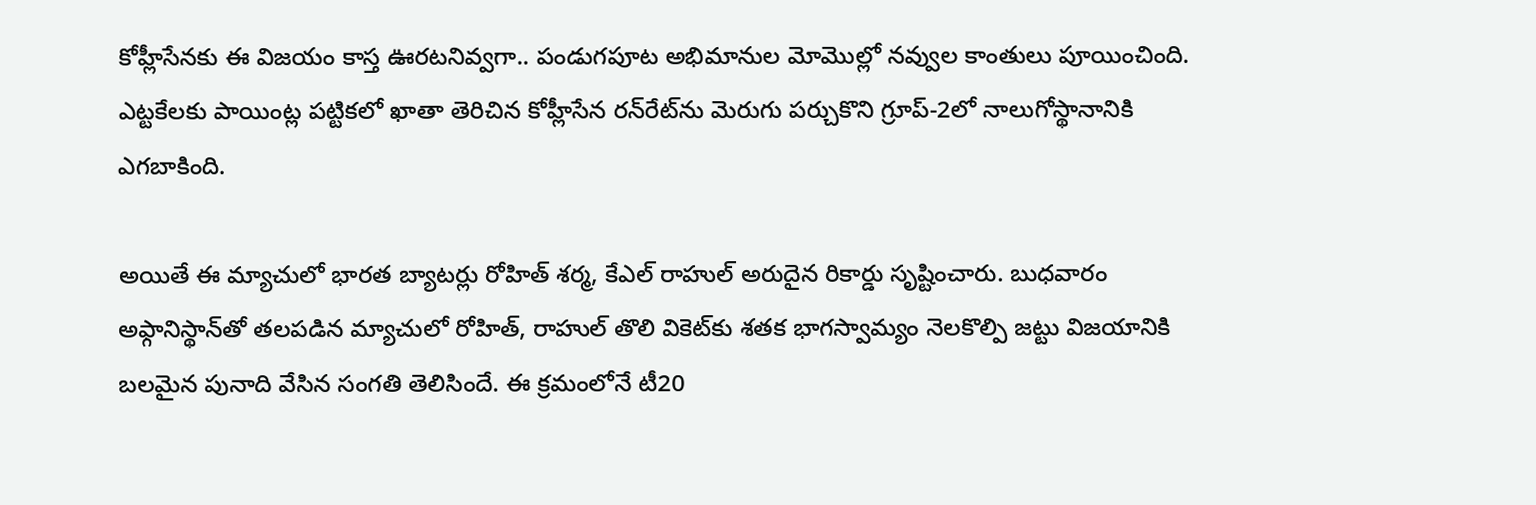కోహ్లీసేనకు ఈ విజయం కాస్త ఊరటనివ్వగా.. పండుగపూట అభిమానుల మోమొల్లో నవ్వుల కాంతులు పూయించింది. ఎట్టకేలకు పాయింట్ల పట్టికలో ఖాతా తెరిచిన కోహ్లీసేన రన్‌రేట్‌ను మెరుగు పర్చుకొని గ్రూప్‌-2లో నాలుగోస్థానానికి ఎగబాకింది.

అయితే ఈ మ్యాచులో భారత బ్యాటర్లు రోహిత్ శర్మ, కేఎల్‌ రాహుల్‌ అరుదైన రికార్డు సృష్టించారు. బుధవారం అఫ్గానిస్థాన్‌తో తలపడిన మ్యాచులో రోహిత్, రాహుల్ తొలి వికెట్‌కు శతక భాగస్వామ్యం నెలకొల్పి జట్టు విజయానికి బలమైన పునాది వేసిన సంగతి తెలిసిందే. ఈ క్రమంలోనే టీ20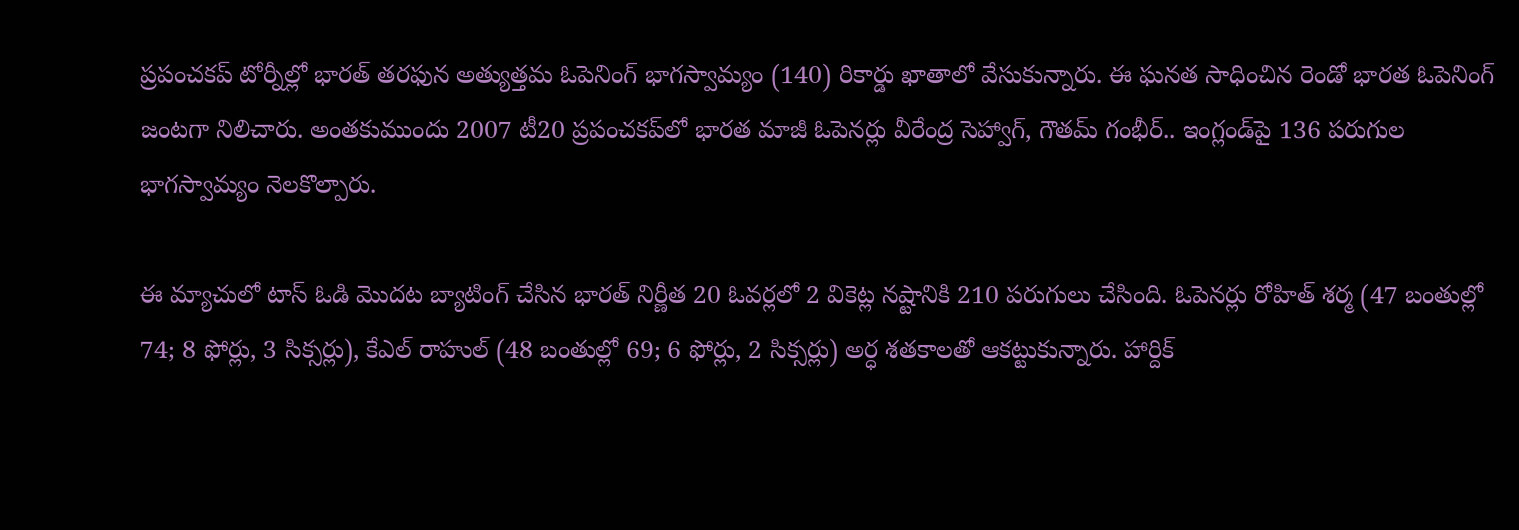ప్రపంచకప్‌ టోర్నీల్లో భారత్‌ తరఫున అత్యుత్తమ ఓపెనింగ్‌ భాగస్వామ్యం (140) రికార్డు ఖాతాలో వేసుకున్నారు. ఈ ఘనత సాధించిన రెండో భారత ఓపెనింగ్‌ జంటగా నిలిచారు. అంతకుముందు 2007 టీ20 ప్రపంచకప్‌లో భారత మాజీ ఓపెనర్లు వీరేంద్ర సెహ్వాగ్‌, గౌతమ్‌ గంభీర్‌.. ఇంగ్లండ్‌పై 136 పరుగుల భాగస్వామ్యం నెలకొల్పారు.

ఈ మ్యాచులో టాస్‌ ఓడి మొదట బ్యాటింగ్‌ చేసిన భారత్ నిర్ణీత 20 ఓవర్లలో 2 వికెట్ల నష్టానికి 210 పరుగులు చేసింది. ఓపెనర్లు రోహిత్‌ శర్మ (47 బంతుల్లో 74; 8 ఫోర్లు, 3 సిక్సర్లు), కేఎల్‌ రాహుల్‌ (48 బంతుల్లో 69; 6 ఫోర్లు, 2 సిక్సర్లు) అర్ధ శతకాలతో ఆకట్టుకున్నారు. హార్దిక్‌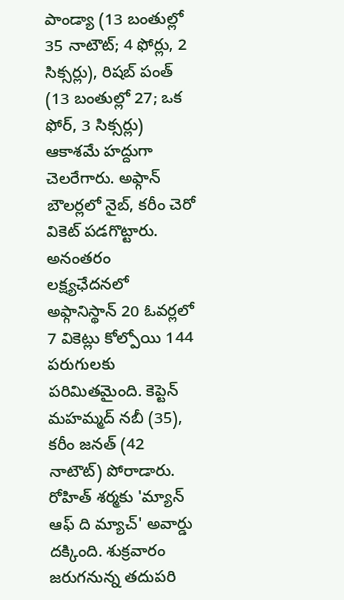పాండ్యా (13 బంతుల్లో 35 నాటౌట్‌; 4 ఫోర్లు, 2 సిక్సర్లు), రిషబ్‌ పంత్‌ (13 బంతుల్లో 27; ఒక ఫోర్‌, 3 సిక్సర్లు) ఆకాశమే హద్దుగా చెలరేగారు. అఫ్గాన్‌ బౌలర్లలో నైబ్‌, కరీం చెరో వికెట్‌ పడగొట్టారు. అనంతరం లక్ష్యఛేదనలో అఫ్గానిస్థాన్‌ 20 ఓవర్లలో 7 వికెట్లు కోల్పోయి 144 పరుగులకు పరిమితమైంది. కెప్టెన్‌ మహమ్మద్‌ నబీ (35), కరీం జనత్‌ (42 నాటౌట్‌) పోరాడారు. రోహిత్‌ శర్మకు 'మ్యాన్‌ ఆఫ్‌ ది మ్యాచ్‌' అవార్డు దక్కింది. శుక్రవారం జరుగనున్న తదుపరి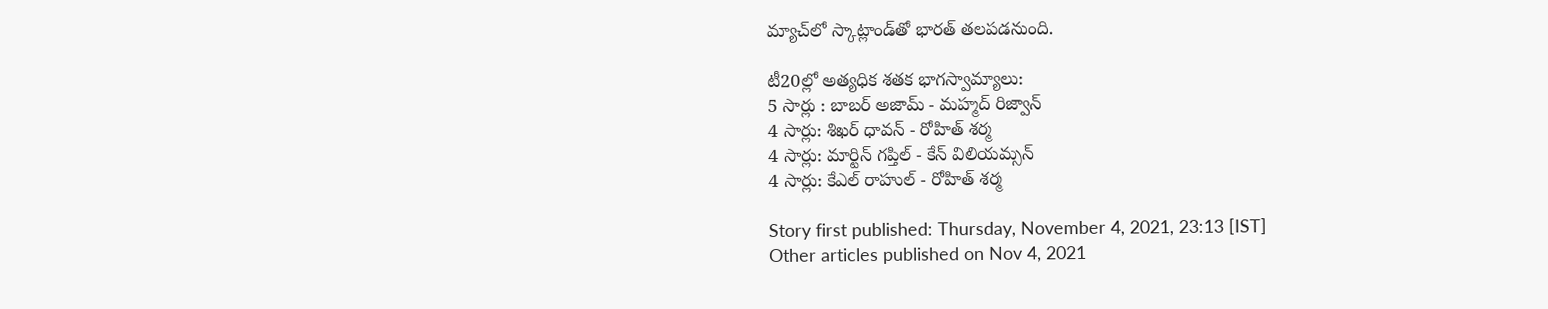మ్యాచ్‌లో స్కాట్లాండ్‌తో భారత్‌ తలపడనుంది.

టీ20ల్లో అత్యధిక శతక భాగస్వామ్యాలు:
5 సార్లు : బాబర్‌ అజామ్‌ - మహ్మద్‌ రిజ్వాన్‌
4 సార్లు: శిఖర్‌ ధావన్‌ - రోహిత్ శర్మ
4 సార్లు: మార్టిన్‌ గప్తిల్‌ - కేన్‌ విలియమ్సన్‌
4 సార్లు: కేఎల్‌ రాహుల్‌ - రోహిత్‌ శర్మ

Story first published: Thursday, November 4, 2021, 23:13 [IST]
Other articles published on Nov 4, 2021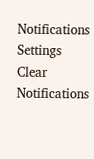Notifications
Settings
Clear Notifications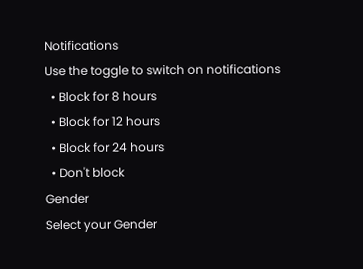Notifications
Use the toggle to switch on notifications
  • Block for 8 hours
  • Block for 12 hours
  • Block for 24 hours
  • Don't block
Gender
Select your Gender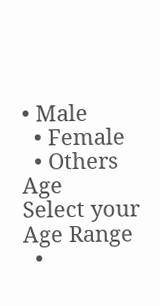• Male
  • Female
  • Others
Age
Select your Age Range
  •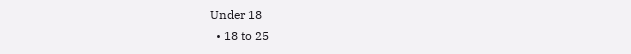Under 18
  • 18 to 25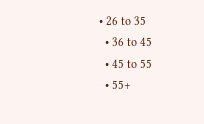• 26 to 35
  • 36 to 45
  • 45 to 55
  • 55+